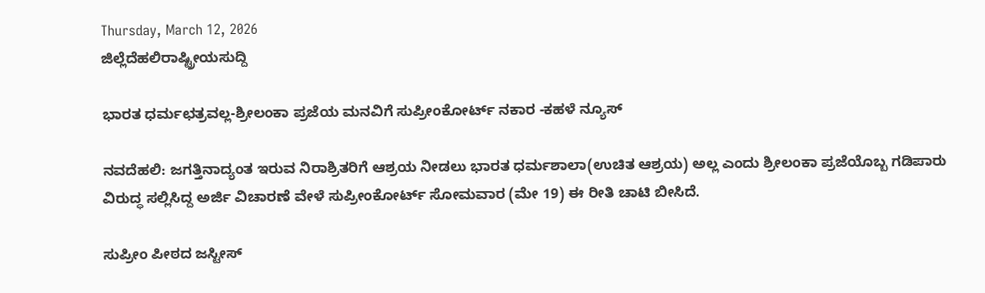Thursday, March 12, 2026
ಜಿಲ್ಲೆದೆಹಲಿರಾಷ್ಟ್ರೀಯಸುದ್ದಿ

ಭಾರತ ಧರ್ಮಛತ್ರವಲ್ಲ-ಶ್ರೀಲಂಕಾ ಪ್ರಜೆಯ ಮನವಿಗೆ ಸುಪ್ರೀಂಕೋರ್ಟ್‌ ನಕಾರ -ಕಹಳೆ ನ್ಯೂಸ್

ನವದೆಹಲಿ: ಜಗತ್ತಿನಾದ್ಯಂತ ಇರುವ ನಿರಾಶ್ರಿತರಿಗೆ ಆಶ್ರಯ ನೀಡಲು ಭಾರತ ಧರ್ಮಶಾಲಾ(ಉಚಿತ ಆಶ್ರಯ) ಅಲ್ಲ ಎಂದು ಶ್ರೀಲಂಕಾ ಪ್ರಜೆಯೊಬ್ಬ ಗಡಿಪಾರು ವಿರುದ್ಧ ಸಲ್ಲಿಸಿದ್ದ ಅರ್ಜಿ ವಿಚಾರಣೆ ವೇಳೆ ಸುಪ್ರೀಂಕೋರ್ಟ್‌ ಸೋಮವಾರ (ಮೇ 19) ಈ ರೀತಿ ಚಾಟಿ ಬೀಸಿದೆ.

ಸುಪ್ರೀಂ ಪೀಠದ ಜಸ್ಟೀಸ್‌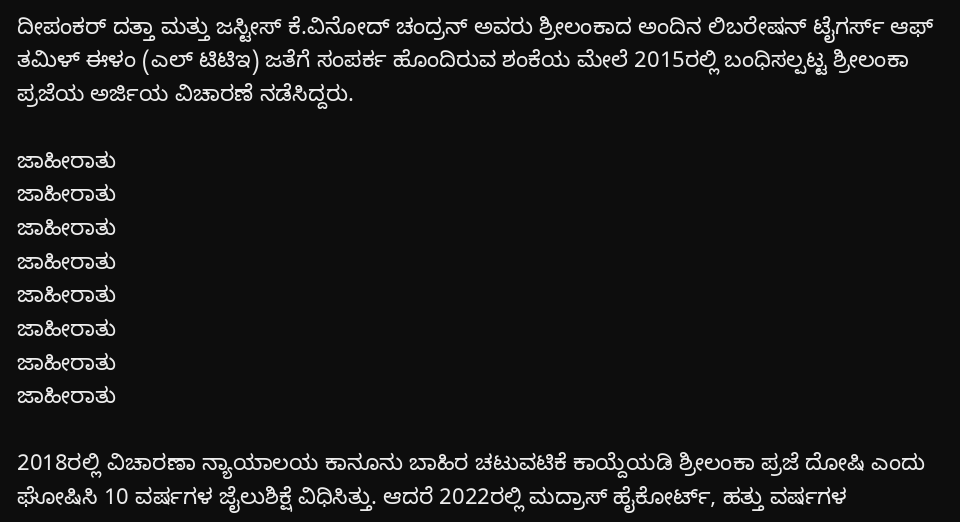ದೀಪಂಕರ್‌ ದತ್ತಾ ಮತ್ತು ಜಸ್ಟೀಸ್‌ ಕೆ.ವಿನೋದ್‌ ಚಂದ್ರನ್‌ ಅವರು ಶ್ರೀಲಂಕಾದ ಅಂದಿನ ಲಿಬರೇಷನ್‌ ಟೈಗರ್ಸ್‌ ಆಫ್‌ ತಮಿಳ್‌ ಈಳಂ (ಎಲ್‌ ಟಿಟಿಇ) ಜತೆಗೆ ಸಂಪರ್ಕ ಹೊಂದಿರುವ ಶಂಕೆಯ ಮೇಲೆ 2015ರಲ್ಲಿ ಬಂಧಿಸಲ್ಪಟ್ಟ ಶ್ರೀಲಂಕಾ ಪ್ರಜೆಯ ಅರ್ಜಿಯ ವಿಚಾರಣೆ ನಡೆಸಿದ್ದರು.

ಜಾಹೀರಾತು
ಜಾಹೀರಾತು
ಜಾಹೀರಾತು
ಜಾಹೀರಾತು
ಜಾಹೀರಾತು
ಜಾಹೀರಾತು
ಜಾಹೀರಾತು
ಜಾಹೀರಾತು

2018ರಲ್ಲಿ ವಿಚಾರಣಾ ನ್ಯಾಯಾಲಯ ಕಾನೂನು ಬಾಹಿರ ಚಟುವಟಿಕೆ ಕಾಯ್ದೆಯಡಿ ಶ್ರೀಲಂಕಾ ಪ್ರಜೆ ದೋಷಿ ಎಂದು ಘೋಷಿಸಿ 10 ವರ್ಷಗಳ ಜೈಲುಶಿಕ್ಷೆ ವಿಧಿಸಿತ್ತು. ಆದರೆ 2022ರಲ್ಲಿ ಮದ್ರಾಸ್‌ ಹೈಕೋರ್ಟ್‌, ಹತ್ತು ವರ್ಷಗಳ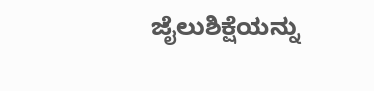ಜೈಲುಶಿಕ್ಷೆಯನ್ನು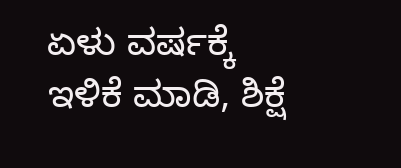ಏಳು ವರ್ಷಕ್ಕೆ ಇಳಿಕೆ ಮಾಡಿ, ಶಿಕ್ಷೆ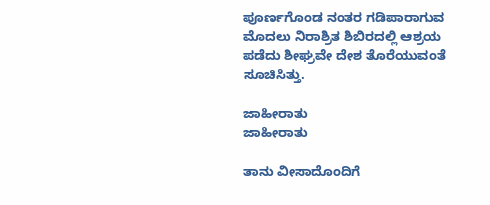ಪೂರ್ಣಗೊಂಡ ನಂತರ ಗಡಿಪಾರಾಗುವ ಮೊದಲು ನಿರಾಶ್ರಿತ ಶಿಬಿರದಲ್ಲಿ ಆಶ್ರಯ ಪಡೆದು ಶೀಘ್ರವೇ ದೇಶ ತೊರೆಯುವಂತೆ ಸೂಚಿಸಿತ್ತು.

ಜಾಹೀರಾತು
ಜಾಹೀರಾತು

ತಾನು ವೀಸಾದೊಂದಿಗೆ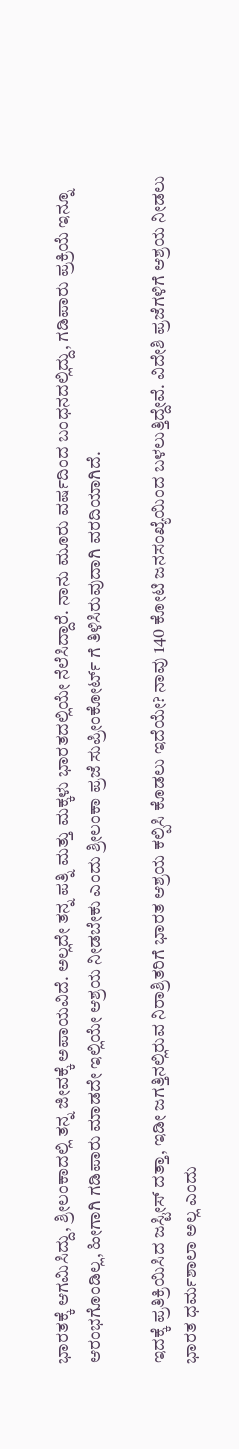ಭಾರತಕ್ಕೆ ಆಗಮಿಸಿದ್ದು, ಶ್ರೀಲಂಕಾದಲ್ಲಿ ತನ್ನ ಜೀವಕ್ಕೆ ಅಪಾಯವಿದೆ. ಅಲ್ಲದೇ ತನ್ನ ಪತ್ನಿ ಮತ್ತು ಮಕ್ಕಳು ಭಾರತದಲ್ಲಿಯೇ ನೆಲೆಸಿದ್ದಾರೆ. ನಾನು ಮೂರು ವರ್ಷದಿಂದ ಬಂಧನದಲ್ಲಿದ್ದು, ಗಡಿಪಾರು ಪ್ರಕ್ರಿಯೆ ಇನ್ನೂ ಆರಂಭಗೊಂಡಿಲ್ಲ, ಹೀಗಾಗಿ ಗಡಿಪಾರು ಮಾಡದೇ ಇಲ್ಲಿಯೇ ಆಶ್ರಯ ನೀಡಬೇಕು ಎಂದು ಶ್ರೀಲಂಕಾ ಪ್ರಜೆ ಸುಪ್ರೀಂಕೋರ್ಟ್‌ ಗೆ ತಿಳಿಸಿರುವುದಾಗಿ ವರದಿಯಾಗಿದೆ.

ಇದಕ್ಕೆ ಪ್ರತಿಕ್ರಿಯಿಸಿದ ಜಸ್ಟೀಸ್‌ ದತ್ತಾ, ಇಡೀ ಜಗತ್ತಿನಲ್ಲಿರುವ ನಿರಾಶ್ರಿತರಿಗೆ ಭಾರತ ಆಶ್ರಯ ಕಲ್ಪಿಸಿ ಕೊಡಲು ಇದೆಯೇ? ನಾವು 140 ಕೋಟಿ ಜನಸಂಖ್ಯೆಯಿಂದ ಬಳಲುತ್ತಿದ್ದೇವೆ. ವಿದೇಶಿ ಪ್ರಜೆಗಳಿಗೆ ಆಶ್ರಯ ನೀಡಲು ಭಾರತ ಧರ್ಮಶಾಲಾ ಅಲ್ಲ ಎಂದು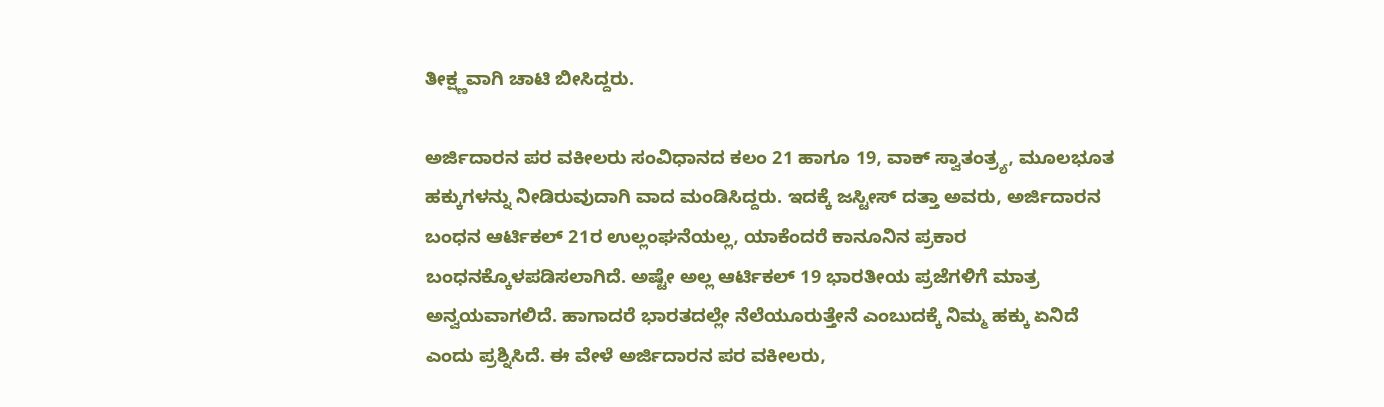ತೀಕ್ಷ್ಣವಾಗಿ ಚಾಟಿ ಬೀಸಿದ್ದರು.

ಅರ್ಜಿದಾರನ ಪರ ವಕೀಲರು ಸಂವಿಧಾನದ ಕಲಂ 21 ಹಾಗೂ 19, ವಾಕ್‌ ಸ್ವಾತಂತ್ರ್ಯ, ಮೂಲಭೂತ ಹಕ್ಕುಗಳನ್ನು ನೀಡಿರುವುದಾಗಿ ವಾದ ಮಂಡಿಸಿದ್ದರು. ಇದಕ್ಕೆ ಜಸ್ಟೀಸ್‌ ದತ್ತಾ ಅವರು, ಅರ್ಜಿದಾರನ ಬಂಧನ ಆರ್ಟಿಕಲ್‌ 21ರ ಉಲ್ಲಂಘನೆಯಲ್ಲ, ಯಾಕೆಂದರೆ ಕಾನೂನಿನ ಪ್ರಕಾರ ಬಂಧನಕ್ಕೊಳಪಡಿಸಲಾಗಿದೆ. ಅಷ್ಟೇ ಅಲ್ಲ ಆರ್ಟಿಕಲ್‌ 19 ಭಾರತೀಯ ಪ್ರಜೆಗಳಿಗೆ ಮಾತ್ರ ಅನ್ವಯವಾಗಲಿದೆ. ಹಾಗಾದರೆ ಭಾರತದಲ್ಲೇ ನೆಲೆಯೂರುತ್ತೇನೆ ಎಂಬುದಕ್ಕೆ ನಿಮ್ಮ ಹಕ್ಕು ಏನಿದೆ ಎಂದು ಪ್ರಶ್ನಿಸಿದೆ. ಈ ವೇಳೆ ಅರ್ಜಿದಾರನ ಪರ ವಕೀಲರು,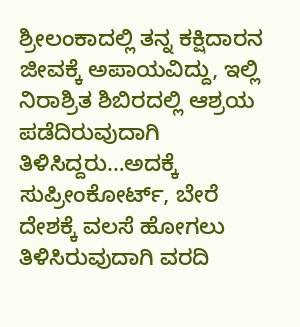ಶ್ರೀಲಂಕಾದಲ್ಲಿ ತನ್ನ ಕಕ್ಷಿದಾರನ ಜೀವಕ್ಕೆ ಅಪಾಯವಿದ್ದು, ಇಲ್ಲಿ ನಿರಾಶ್ರಿತ ಶಿಬಿರದಲ್ಲಿ ಆಶ್ರಯ ಪಡೆದಿರುವುದಾಗಿ ತಿಳಿಸಿದ್ದರು…ಅದಕ್ಕೆ ಸುಪ್ರೀಂಕೋರ್ಟ್‌, ಬೇರೆ ದೇಶಕ್ಕೆ ವಲಸೆ ಹೋಗಲು ತಿಳಿಸಿರುವುದಾಗಿ ವರದಿ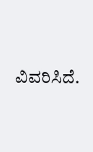ವಿವರಿಸಿದೆ.